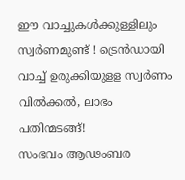ഈ വാച്ചുകൾക്കുള്ളിലും സ്വർണമുണ്ട് ! ട്രെൻഡായി വാച്ച് ഉരുക്കിയുളള സ്വർണം വിൽക്കൽ, ലാഭം പതിന്മടങ്ങ്!
സംഭവം ആഢംബര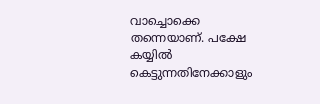വാച്ചൊക്കെ തന്നെയാണ്. പക്ഷേ കയ്യിൽ കെട്ടുന്നതിനേക്കാളും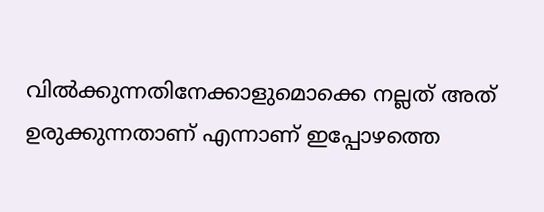വിൽക്കുന്നതിനേക്കാളുമൊക്കെ നല്ലത് അത് ഉരുക്കുന്നതാണ് എന്നാണ് ഇപ്പോഴത്തെ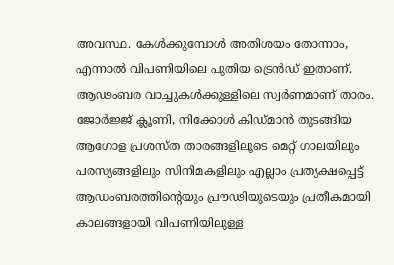അവസ്ഥ. കേൾക്കുമ്പോൾ അതിശയം തോന്നാം, എന്നാൽ വിപണിയിലെ പുതിയ ട്രെൻഡ് ഇതാണ്. ആഢംബര വാച്ചുകൾക്കുള്ളിലെ സ്വർണമാണ് താരം.
ജോർജ്ജ് ക്ലൂണി, നിക്കോൾ കിഡ്മാൻ തുടങ്ങിയ ആഗോള പ്രശസ്ത താരങ്ങളിലൂടെ മെറ്റ് ഗാലയിലും പരസ്യങ്ങളിലും സിനിമകളിലും എല്ലാം പ്രത്യക്ഷപ്പെട്ട് ആഡംബരത്തിന്റെയും പ്രൗഢിയുടെയും പ്രതീകമായി കാലങ്ങളായി വിപണിയിലുള്ള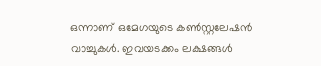ഒന്നാണ് ഒമേഗയുടെ കൺസ്റ്റലേഷൻ വാച്ചുകൾ. ഇവയടക്കം ലക്ഷങ്ങൾ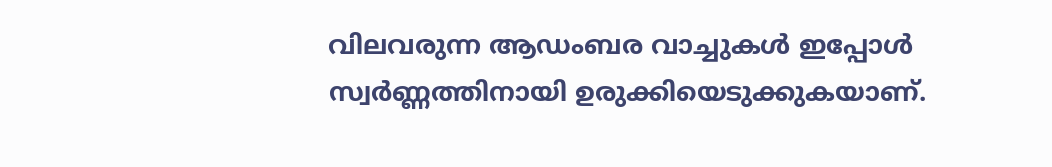വിലവരുന്ന ആഡംബര വാച്ചുകൾ ഇപ്പോൾ സ്വർണ്ണത്തിനായി ഉരുക്കിയെടുക്കുകയാണ്.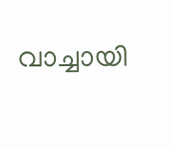വാച്ചായി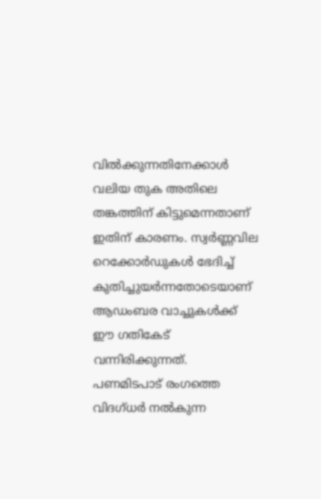വിൽക്കുന്നതിനേക്കാൾ വലിയ തുക അതിലെ തങ്കത്തിന് കിട്ടുമെന്നതാണ് ഇതിന് കാരണം. സ്വർണ്ണവില റെക്കോർഡുകൾ ഭേദിച്ച് കുതിച്ചുയർന്നതോടെയാണ് ആഡംബര വാച്ചുകൾക്ക് ഈ ഗതികേട് വന്നിരിക്കുന്നത്.
പണമിടപാട് രംഗത്തെ വിദഗ്ധർ നൽകുന്ന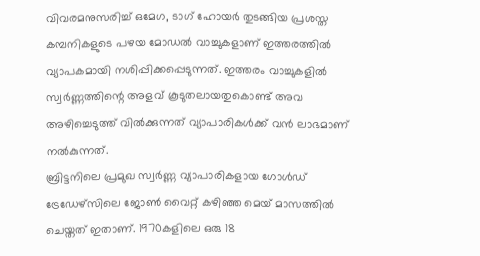വിവരമനുസരിച്ച് ഒമേഗ, ടാഗ് ഹോയർ തുടങ്ങിയ പ്രശസ്ത കമ്പനികളുടെ പഴയ മോഡൽ വാച്ചുകളാണ് ഇത്തരത്തിൽ വ്യാപകമായി നശിപ്പിക്കപ്പെടുന്നത്. ഇത്തരം വാച്ചുകളിൽ സ്വർണ്ണത്തിന്റെ അളവ് കൂടുതലായതുകൊണ്ട് അവ അഴിച്ചെടുത്ത് വിൽക്കുന്നത് വ്യാപാരികൾക്ക് വൻ ലാഭമാണ് നൽകുന്നത്.
ബ്രിട്ടനിലെ പ്രമുഖ സ്വർണ്ണ വ്യാപാരികളായ ഗോൾഡ് ട്രേഡേഴ്സിലെ ജോൺ വൈറ്റ് കഴിഞ്ഞ മെയ് മാസത്തിൽ ചെയ്തത് ഇതാണ്. 1970കളിലെ ഒരു 18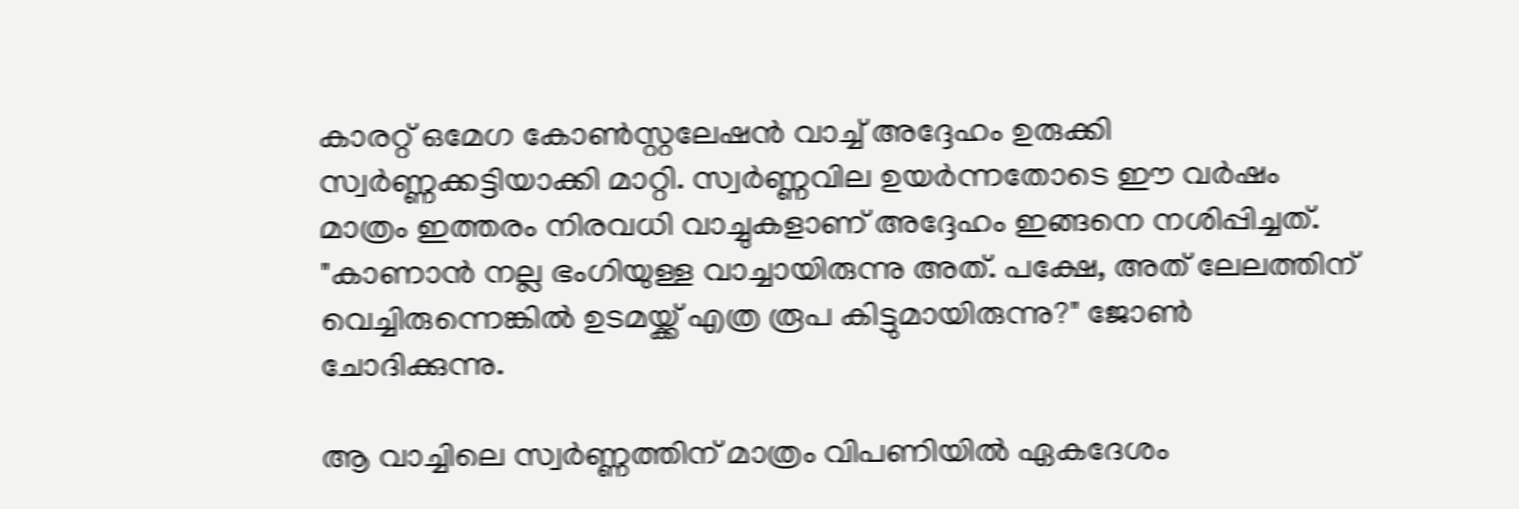കാരറ്റ് ഒമേഗ കോൺസ്റ്റലേഷൻ വാച്ച് അദ്ദേഹം ഉരുക്കി സ്വർണ്ണക്കട്ടിയാക്കി മാറ്റി. സ്വർണ്ണവില ഉയർന്നതോടെ ഈ വർഷം മാത്രം ഇത്തരം നിരവധി വാച്ചുകളാണ് അദ്ദേഹം ഇങ്ങനെ നശിപ്പിച്ചത്. "കാണാൻ നല്ല ഭംഗിയുള്ള വാച്ചായിരുന്നു അത്. പക്ഷേ, അത് ലേലത്തിന് വെച്ചിരുന്നെങ്കിൽ ഉടമയ്ക്ക് എത്ര രൂപ കിട്ടുമായിരുന്നു?" ജോൺ ചോദിക്കുന്നു.

ആ വാച്ചിലെ സ്വർണ്ണത്തിന് മാത്രം വിപണിയിൽ ഏകദേശം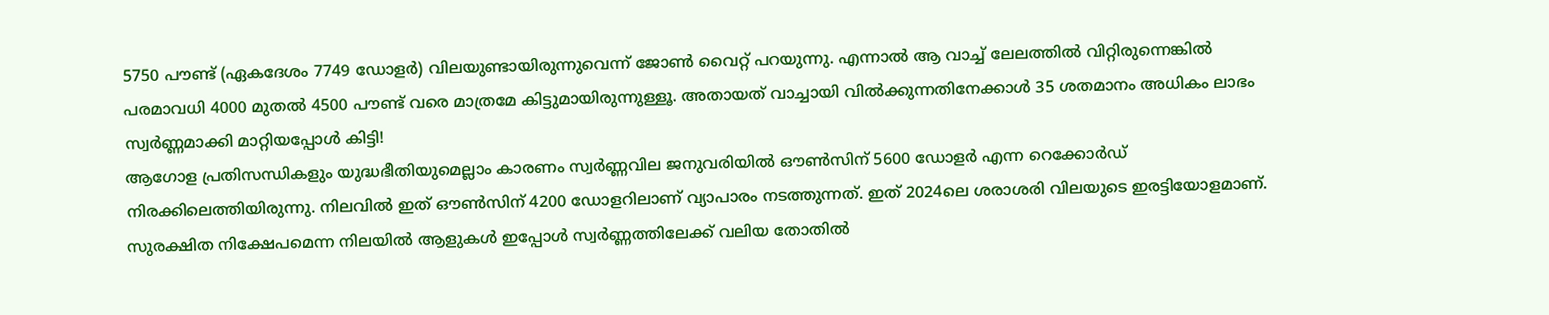5750 പൗണ്ട് (ഏകദേശം 7749 ഡോളർ) വിലയുണ്ടായിരുന്നുവെന്ന് ജോൺ വൈറ്റ് പറയുന്നു. എന്നാൽ ആ വാച്ച് ലേലത്തിൽ വിറ്റിരുന്നെങ്കിൽ പരമാവധി 4000 മുതൽ 4500 പൗണ്ട് വരെ മാത്രമേ കിട്ടുമായിരുന്നുള്ളൂ. അതായത് വാച്ചായി വിൽക്കുന്നതിനേക്കാൾ 35 ശതമാനം അധികം ലാഭം സ്വർണ്ണമാക്കി മാറ്റിയപ്പോൾ കിട്ടി!
ആഗോള പ്രതിസന്ധികളും യുദ്ധഭീതിയുമെല്ലാം കാരണം സ്വർണ്ണവില ജനുവരിയിൽ ഔൺസിന് 5600 ഡോളർ എന്ന റെക്കോർഡ് നിരക്കിലെത്തിയിരുന്നു. നിലവിൽ ഇത് ഔൺസിന് 4200 ഡോളറിലാണ് വ്യാപാരം നടത്തുന്നത്. ഇത് 2024ലെ ശരാശരി വിലയുടെ ഇരട്ടിയോളമാണ്. സുരക്ഷിത നിക്ഷേപമെന്ന നിലയിൽ ആളുകൾ ഇപ്പോൾ സ്വർണ്ണത്തിലേക്ക് വലിയ തോതിൽ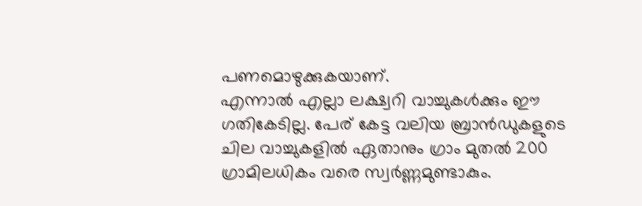പണമൊഴുക്കുകയാണ്.
എന്നാൽ എല്ലാ ലക്ഷ്വറി വാച്ചുകൾക്കും ഈ ഗതികേടില്ല. പേര് കേട്ട വലിയ ബ്രാൻഡുകളുടെ ചില വാച്ചുകളിൽ ഏതാനും ഗ്രാം മുതൽ 200 ഗ്രാമിലധികം വരെ സ്വർണ്ണമുണ്ടാകും.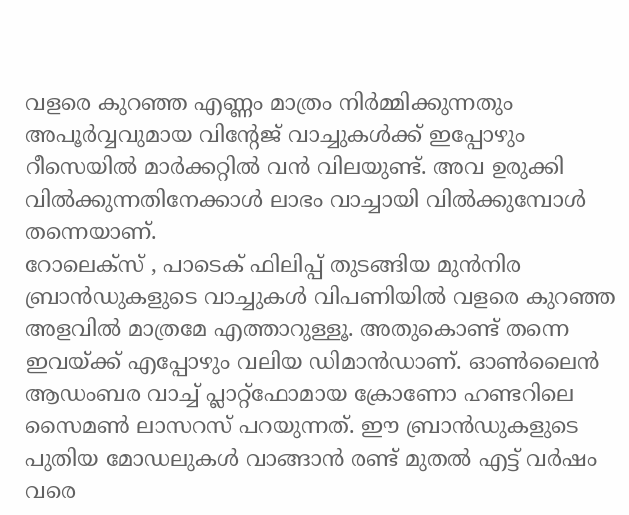വളരെ കുറഞ്ഞ എണ്ണം മാത്രം നിർമ്മിക്കുന്നതും അപൂർവ്വവുമായ വിന്റേജ് വാച്ചുകൾക്ക് ഇപ്പോഴും റീസെയിൽ മാർക്കറ്റിൽ വൻ വിലയുണ്ട്. അവ ഉരുക്കി വിൽക്കുന്നതിനേക്കാൾ ലാഭം വാച്ചായി വിൽക്കുമ്പോൾ തന്നെയാണ്.
റോലെക്സ് , പാടെക് ഫിലിപ്പ് തുടങ്ങിയ മുൻനിര ബ്രാൻഡുകളുടെ വാച്ചുകൾ വിപണിയിൽ വളരെ കുറഞ്ഞ അളവിൽ മാത്രമേ എത്താറുള്ളൂ. അതുകൊണ്ട് തന്നെ ഇവയ്ക്ക് എപ്പോഴും വലിയ ഡിമാൻഡാണ്. ഓൺലൈൻ ആഡംബര വാച്ച് പ്ലാറ്റ്ഫോമായ ക്രോണോ ഹണ്ടറിലെ സൈമൺ ലാസറസ് പറയുന്നത്. ഈ ബ്രാൻഡുകളുടെ പുതിയ മോഡലുകൾ വാങ്ങാൻ രണ്ട് മുതൽ എട്ട് വർഷം വരെ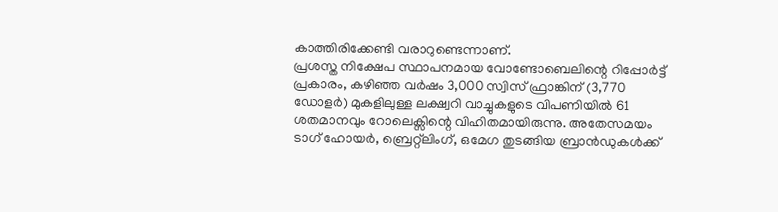കാത്തിരിക്കേണ്ടി വരാറുണ്ടെന്നാണ്.
പ്രശസ്ത നിക്ഷേപ സ്ഥാപനമായ വോണ്ടോബെലിന്റെ റിപ്പോർട്ട് പ്രകാരം, കഴിഞ്ഞ വർഷം 3,000 സ്വിസ് ഫ്രാങ്കിന് (3,770 ഡോളർ) മുകളിലുള്ള ലക്ഷ്വറി വാച്ചുകളുടെ വിപണിയിൽ 61 ശതമാനവും റോലെക്സിന്റെ വിഹിതമായിരുന്നു. അതേസമയം ടാഗ് ഹോയർ, ബ്രെറ്റ്ലിംഗ്, ഒമേഗ തുടങ്ങിയ ബ്രാൻഡുകൾക്ക്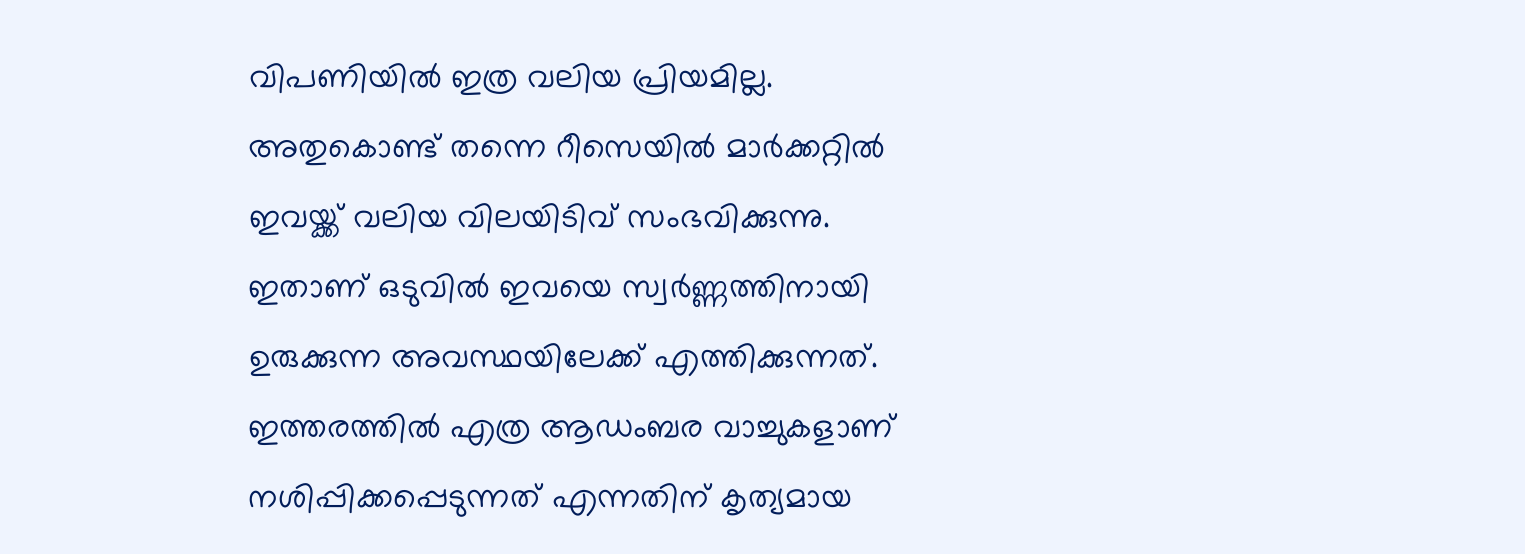വിപണിയിൽ ഇത്ര വലിയ പ്രിയമില്ല. അതുകൊണ്ട് തന്നെ റീസെയിൽ മാർക്കറ്റിൽ ഇവയ്ക്ക് വലിയ വിലയിടിവ് സംഭവിക്കുന്നു. ഇതാണ് ഒടുവിൽ ഇവയെ സ്വർണ്ണത്തിനായി ഉരുക്കുന്ന അവസ്ഥയിലേക്ക് എത്തിക്കുന്നത്.
ഇത്തരത്തിൽ എത്ര ആഡംബര വാച്ചുകളാണ് നശിപ്പിക്കപ്പെടുന്നത് എന്നതിന് കൃത്യമായ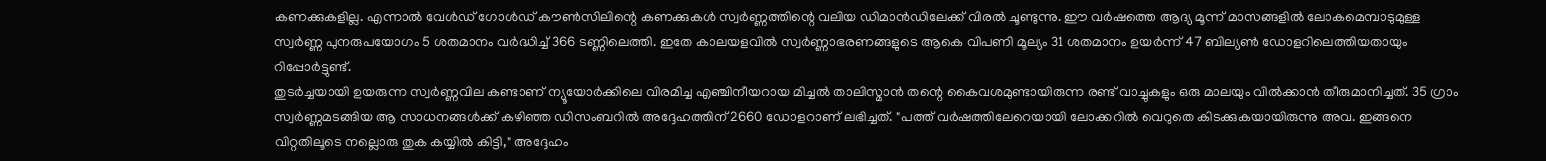കണക്കുകളില്ല. എന്നാൽ വേൾഡ് ഗോൾഡ് കൗൺസിലിന്റെ കണക്കുകൾ സ്വർണ്ണത്തിന്റെ വലിയ ഡിമാൻഡിലേക്ക് വിരൽ ചൂണ്ടുന്നു. ഈ വർഷത്തെ ആദ്യ മൂന്ന് മാസങ്ങളിൽ ലോകമെമ്പാടുമുള്ള സ്വർണ്ണ പുനരുപയോഗം 5 ശതമാനം വർദ്ധിച്ച് 366 ടണ്ണിലെത്തി. ഇതേ കാലയളവിൽ സ്വർണ്ണാഭരണങ്ങളുടെ ആകെ വിപണി മൂല്യം 31 ശതമാനം ഉയർന്ന് 47 ബില്യൺ ഡോളറിലെത്തിയതായും റിപ്പോർട്ടുണ്ട്.
തുടർച്ചയായി ഉയരുന്ന സ്വർണ്ണവില കണ്ടാണ് ന്യൂയോർക്കിലെ വിരമിച്ച എഞ്ചിനീയറായ മിച്ചൽ താലിസ്മാൻ തന്റെ കൈവശമുണ്ടായിരുന്ന രണ്ട് വാച്ചുകളും ഒരു മാലയും വിൽക്കാൻ തീരുമാനിച്ചത്. 35 ഗ്രാം സ്വർണ്ണമടങ്ങിയ ആ സാധനങ്ങൾക്ക് കഴിഞ്ഞ ഡിസംബറിൽ അദ്ദേഹത്തിന് 2660 ഡോളറാണ് ലഭിച്ചത്. "പത്ത് വർഷത്തിലേറെയായി ലോക്കറിൽ വെറുതെ കിടക്കുകയായിരുന്നു അവ. ഇങ്ങനെ വിറ്റതിലൂടെ നല്ലൊരു തുക കയ്യിൽ കിട്ടി," അദ്ദേഹം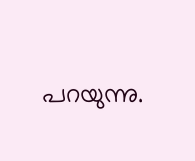പറയുന്നു.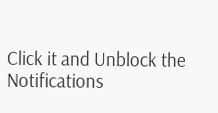Click it and Unblock the Notifications